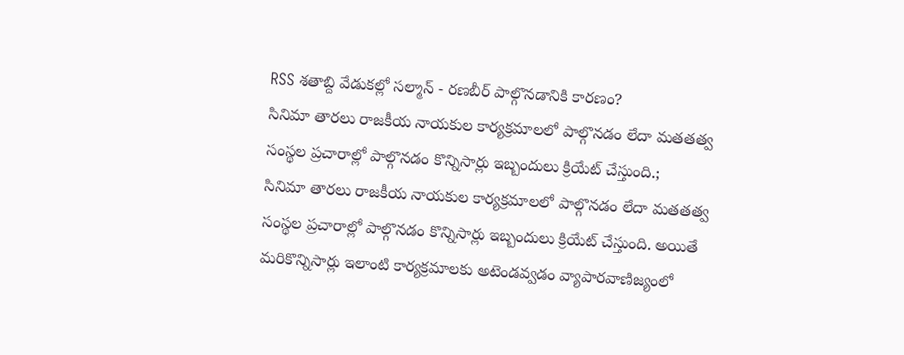RSS శతాబ్ది వేడుకల్లో సల్మాన్ - రణబీర్ పాల్గొనడానికి కారణం?
సినిమా తారలు రాజకీయ నాయకుల కార్యక్రమాలలో పాల్గొనడం లేదా మతతత్వ సంస్థల ప్రచారాల్లో పాల్గొనడం కొన్నిసార్లు ఇబ్బందులు క్రియేట్ చేస్తుంది.;
సినిమా తారలు రాజకీయ నాయకుల కార్యక్రమాలలో పాల్గొనడం లేదా మతతత్వ సంస్థల ప్రచారాల్లో పాల్గొనడం కొన్నిసార్లు ఇబ్బందులు క్రియేట్ చేస్తుంది. అయితే మరికొన్నిసార్లు ఇలాంటి కార్యక్రమాలకు అటెండవ్వడం వ్యాపారవాణిజ్యంలో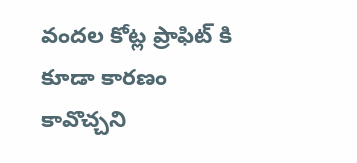వందల కోట్ల ప్రాఫిట్ కి కూడా కారణం కావొచ్చని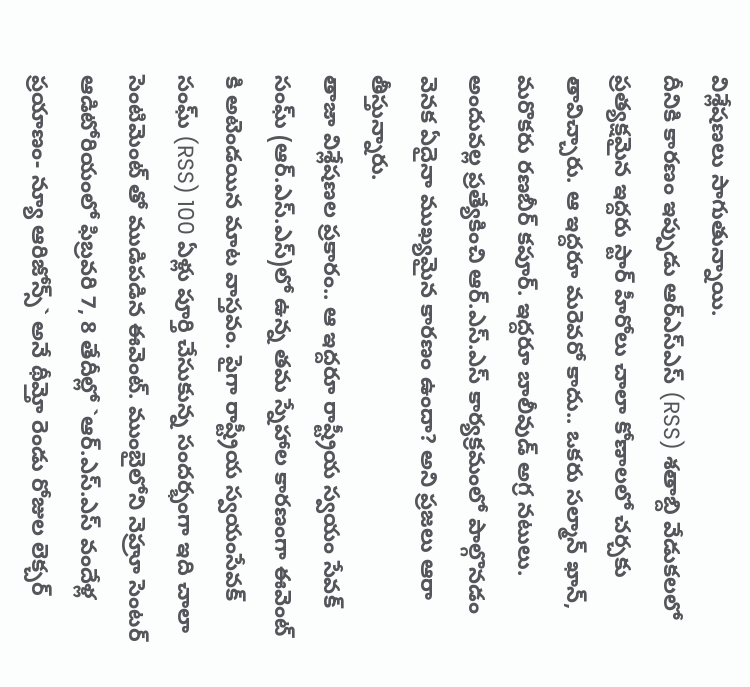విశ్లేషణలు సాగుతున్నాయి.
దీనికి కారణం ఇప్పుడు ఆర్ఎస్ఎస్ (RSS) శతాబ్ది వేడుకలలో ప్రత్యక్షమైన ఇద్దరు స్టార్ హీరోలు చాలా కోణాలలో చర్చకు తావిచ్చారు. ఆ ఇద్దరూ మరెవరో కాదు.. ఒకరు సల్మాన్ ఖాన్, మరొకరు రణబీర్ కపూర్. ఇద్దరూ బాలీవుడ్ అగ్ర నటులు. అందువల్ల ప్రత్యేకించి ఆర్.ఎస్.ఎస్ కార్యక్రమంలో పాల్గొనడం వెనక ఏదైనా ముఖ్యమైన కారణం ఉందా? అని ప్రజలు ఆరా తీస్తున్నారు.
తాజా విశ్లేషణల ప్రకారం.. ఆ ఇద్దరూ రాష్ట్రీయ స్వయం సేవక్ సంఘ్ (ఆర్.ఎస్.ఎస్)లో ఉన్న తమ స్నేహాల కారణంగా ఈవెంట్ కి అటెండయిన మాట వాస్తవం. పైగా రాష్ట్రీయ స్వయంసేవక్ సంఘ్ (RSS) 100 ఏళ్లు పూర్తి చేసుకున్న సందర్భంగా ఇది చాలా సెంటిమెంట్ తో ముడిపడిన ఈవెంట్. ముంబైలోని నెహ్రూ సెంటర్ ఆడిటోరియంలో ఫిబ్రవరి 7, 8 తేదీల్లో `ఆర్.ఎస్.ఎస్ వందేళ్ల ప్రయాణం- న్యూ ఆరిజోన్స్` అనే థీమ్తో రెండు రోజుల లెక్చర్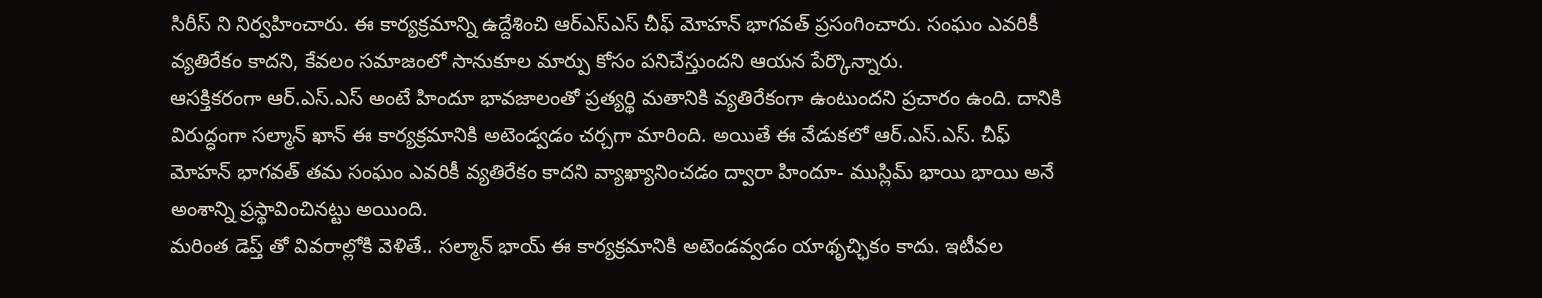సిరీస్ ని నిర్వహించారు. ఈ కార్యక్రమాన్ని ఉద్దేశించి ఆర్ఎస్ఎస్ చీఫ్ మోహన్ భాగవత్ ప్రసంగించారు. సంఘం ఎవరికీ వ్యతిరేకం కాదని, కేవలం సమాజంలో సానుకూల మార్పు కోసం పనిచేస్తుందని ఆయన పేర్కొన్నారు.
ఆసక్తికరంగా ఆర్.ఎస్.ఎస్ అంటే హిందూ భావజాలంతో ప్రత్యర్థి మతానికి వ్యతిరేకంగా ఉంటుందని ప్రచారం ఉంది. దానికి విరుద్ధంగా సల్మాన్ ఖాన్ ఈ కార్యక్రమానికి అటెండ్వడం చర్చగా మారింది. అయితే ఈ వేడుకలో ఆర్.ఎస్.ఎస్. చీఫ్ మోహన్ భాగవత్ తమ సంఘం ఎవరికీ వ్యతిరేకం కాదని వ్యాఖ్యానించడం ద్వారా హిందూ- ముస్లిమ్ భాయి భాయి అనే అంశాన్ని ప్రస్థావించినట్టు అయింది.
మరింత డెప్త్ తో వివరాల్లోకి వెళితే.. సల్మాన్ భాయ్ ఈ కార్యక్రమానికి అటెండవ్వడం యాథృచ్ఛికం కాదు. ఇటీవల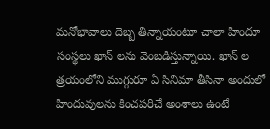మనోభావాలు దెబ్బ తిన్నాయంటూ చాలా హిందూ సంస్థలు ఖాన్ లను వెంబడిస్తున్నాయి. ఖాన్ ల త్రయంలోని ముగ్గురూ ఏ సినిమా తీసినా అందులో హిందువులను కించపరిచే అంశాలు ఉంటే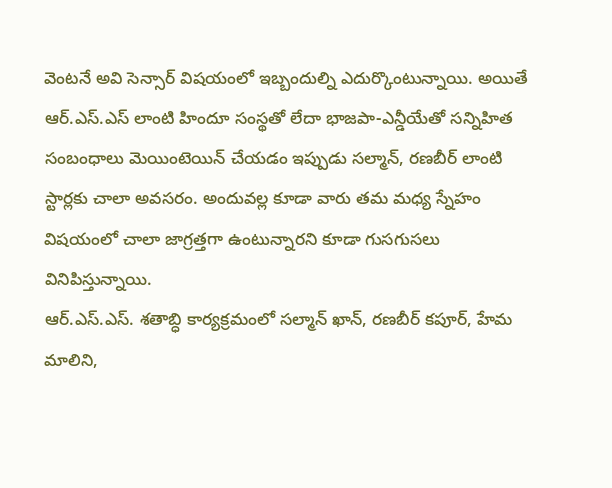వెంటనే అవి సెన్సార్ విషయంలో ఇబ్బందుల్ని ఎదుర్కొంటున్నాయి. అయితే ఆర్.ఎస్.ఎస్ లాంటి హిందూ సంస్థతో లేదా భాజపా-ఎన్డీయేతో సన్నిహిత సంబంధాలు మెయింటెయిన్ చేయడం ఇప్పుడు సల్మాన్, రణబీర్ లాంటి స్టార్లకు చాలా అవసరం. అందువల్ల కూడా వారు తమ మధ్య స్నేహం విషయంలో చాలా జాగ్రత్తగా ఉంటున్నారని కూడా గుసగుసలు వినిపిస్తున్నాయి.
ఆర్.ఎస్.ఎస్. శతాబ్ధి కార్యక్రమంలో సల్మాన్ ఖాన్, రణబీర్ కపూర్, హేమ మాలిని,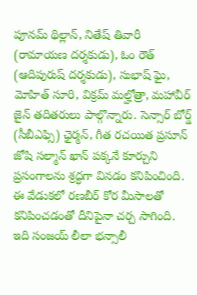పూనమ్ థిల్లాన్, నితేష్ తివారీ (రామాయణ దర్శకుడు), ఓం రౌత్ (ఆదిపురుష్ దర్శకుడు), సుభాష్ ఘై, మోహిత్ సూరి, విక్రమ్ మల్హోత్రా, మహావీర్ జైన్ తదితరులు పాల్గొన్నారు. సెన్సార్ బోర్డ్ (సీబీఎఫ్సి) ఛైర్మన్, గీత రచయిత ప్రసూన్ జోషి సల్మాన్ ఖాన్ పక్కనే కూర్చుని ప్రసంగాలను శ్రద్ధగా వినడం కనిపించింది.
ఈ వేడుకలో రణబీర్ కోర మీసాలతో కనిపించడంతో దీనిపైనా చర్చ సాగింది. ఇది సంజయ్ లీలా భన్సాలీ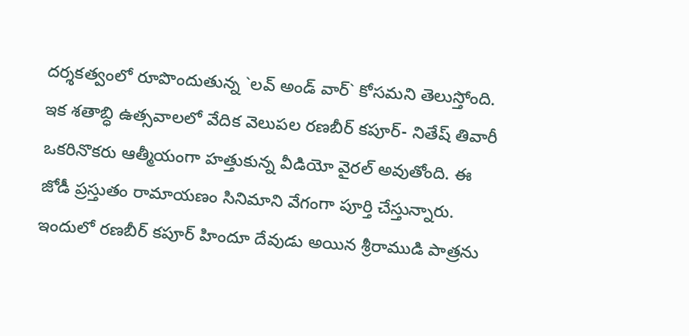దర్శకత్వంలో రూపొందుతున్న `లవ్ అండ్ వార్` కోసమని తెలుస్తోంది. ఇక శతాబ్ధి ఉత్సవాలలో వేదిక వెలుపల రణబీర్ కపూర్- నితేష్ తివారీ ఒకరినొకరు ఆత్మీయంగా హత్తుకున్న వీడియో వైరల్ అవుతోంది. ఈ జోడీ ప్రస్తుతం రామాయణం సినిమాని వేగంగా పూర్తి చేస్తున్నారు. ఇందులో రణబీర్ కపూర్ హిందూ దేవుడు అయిన శ్రీరాముడి పాత్రను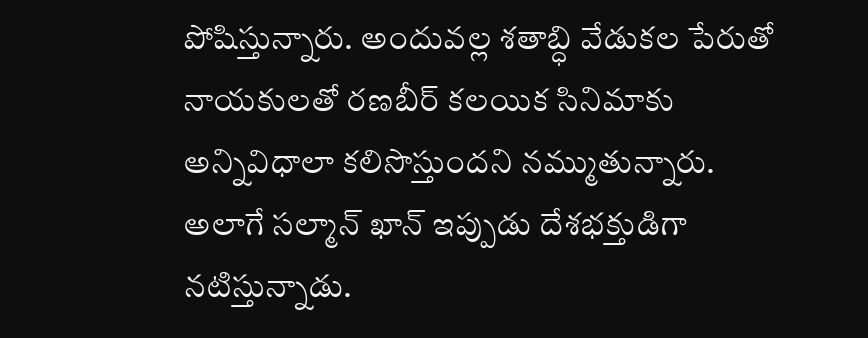పోషిస్తున్నారు. అందువల్ల శతాబ్ధి వేడుకల పేరుతో నాయకులతో రణబీర్ కలయిక సినిమాకు అన్నివిధాలా కలిసొస్తుందని నమ్ముతున్నారు.
అలాగే సల్మాన్ ఖాన్ ఇప్పుడు దేశభక్తుడిగా నటిస్తున్నాడు.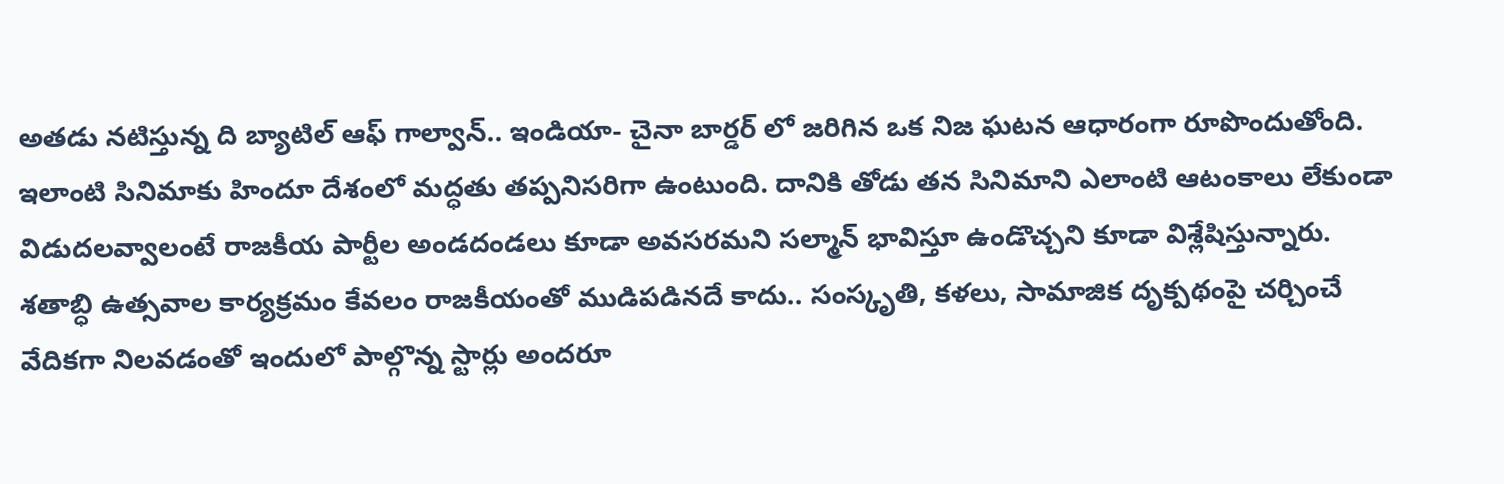అతడు నటిస్తున్న ది బ్యాటిల్ ఆఫ్ గాల్వాన్.. ఇండియా- చైనా బార్డర్ లో జరిగిన ఒక నిజ ఘటన ఆధారంగా రూపొందుతోంది. ఇలాంటి సినిమాకు హిందూ దేశంలో మద్ధతు తప్పనిసరిగా ఉంటుంది. దానికి తోడు తన సినిమాని ఎలాంటి ఆటంకాలు లేకుండా విడుదలవ్వాలంటే రాజకీయ పార్టీల అండదండలు కూడా అవసరమని సల్మాన్ భావిస్తూ ఉండొచ్చని కూడా విశ్లేషిస్తున్నారు. శతాబ్ధి ఉత్సవాల కార్యక్రమం కేవలం రాజకీయంతో ముడిపడినదే కాదు.. సంస్కృతి, కళలు, సామాజిక దృక్పథంపై చర్చించే వేదికగా నిలవడంతో ఇందులో పాల్గొన్న స్టార్లు అందరూ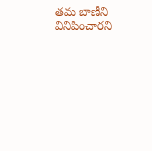తమ బాణీని వినిపించారని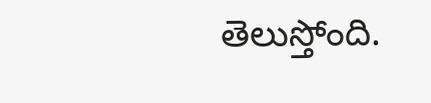తెలుస్తోంది.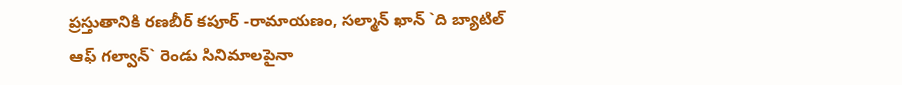ప్రస్తుతానికి రణబీర్ కపూర్ -రామాయణం, సల్మాన్ ఖాన్ `ది బ్యాటిల్ ఆఫ్ గల్వాన్` రెండు సినిమాలపైనా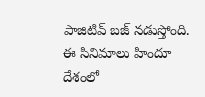పాజిటివ్ బజ్ నడుస్తోంది. ఈ సినిమాలు హిందూ దేశంలో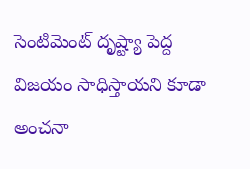సెంటిమెంట్ దృష్ట్యా పెద్ద విజయం సాధిస్తాయని కూడా అంచనా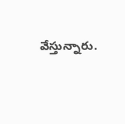వేస్తున్నారు.